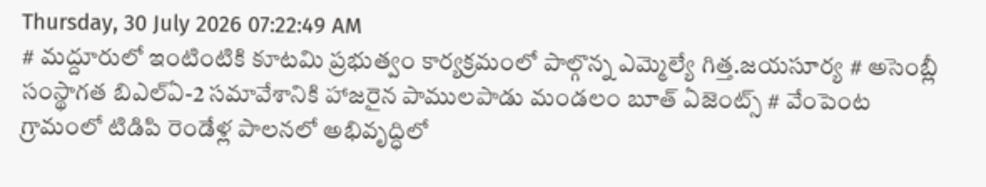Thursday, 30 July 2026 07:22:49 AM
# మద్దూరులో ఇంటింటికి కూటమి ప్రభుత్వం కార్యక్రమంలో పాల్గొన్న ఎమ్మెల్యే గిత్త.జయసూర్య # అసెంబ్లీ సంస్థాగత బిఎల్ఏ-2 సమావేశానికి హాజరైన పాములపాడు మండలం బూత్ ఏజెంట్స్ # వేంపెంట గ్రామంలో టిడిపి రెండేళ్ల పాలనలో అభివృద్ధిలో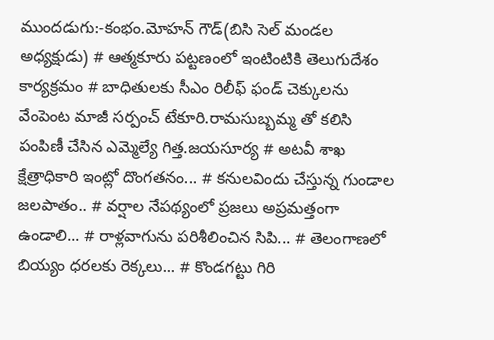ముందడుగు:-కంభం.మోహన్ గౌడ్(బిసి సెల్ మండల అధ్యక్షుడు) # ఆత్మకూరు పట్టణంలో ఇంటింటికి తెలుగుదేశం కార్యక్రమం # బాధితులకు సీఎం రిలీఫ్ ఫండ్ చెక్కులను వేంపెంట మాజీ సర్పంచ్ టేకూరి.రామసుబ్బమ్మ తో కలిసి పంపిణీ చేసిన ఎమ్మెల్యే గిత్త.జయసూర్య # అటవీ శాఖ క్షేత్రాధికారి ఇంట్లో దొంగతనం... # కనులవిందు చేస్తున్న గుండాల జలపాతం.. # వర్షాల నేపథ్యంలో ప్రజలు అప్రమత్తంగా ఉండాలి... # రాళ్లవాగును పరిశీలించిన సిపి... # తెలంగాణలో బియ్యం ధరలకు రెక్కలు... # కొండగట్టు గిరి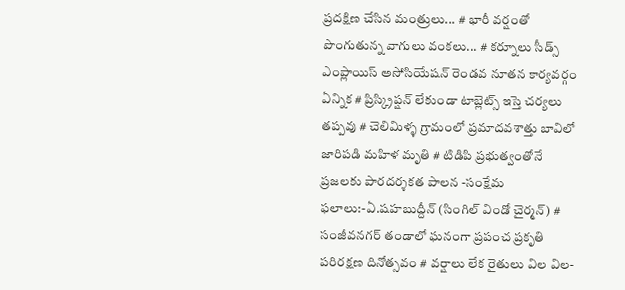ప్రదక్షిణ చేసిన మంత్రులు... # భారీ వర్షంతో పొంగుతున్న వాగులు వంకలు... # కర్నూలు సీడ్స్ ఎంప్లాయిస్ అసోసియేషన్ రెండవ నూతన కార్యవర్గం ఏన్నిక # ప్రిస్క్రిప్షన్ లేకుండా టాబ్లెట్స్ ఇస్తె చర్యలు తప్పవు # చెలిమిళ్ళ గ్రామంలో ప్రమాదవశాత్తు బావిలో జారిపడి మహిళ మృతి # టిడిపి ప్రభుత్వంతోనే ప్రజలకు పారదర్శకత పాలన -సంక్షేమ ఫలాలు:-ఏ.షహబుద్దీన్ (సింగిల్ విండో చైర్మన్) # సంజీవనగర్ తండాలో ఘనంగా ప్రపంచ ప్రకృతి పరిరక్షణ దినోత్సవం # వర్షాలు లేక రైతులు విల విల-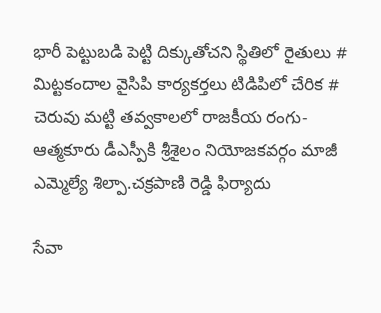భారీ పెట్టుబడి పెట్టి దిక్కుతోచని స్థితిలో రైతులు # మిట్టకందాల వైసిపి కార్యకర్తలు టిడిపిలో చేరిక # చెరువు మట్టి తవ్వకాలలో రాజకీయ రంగు- ఆత్మకూరు డీఎస్పీకి శ్రీశైలం నియోజకవర్గం మాజీ ఎమ్మెల్యే శిల్పా.చక్రపాణి రెడ్డి ఫిర్యాదు

సేవా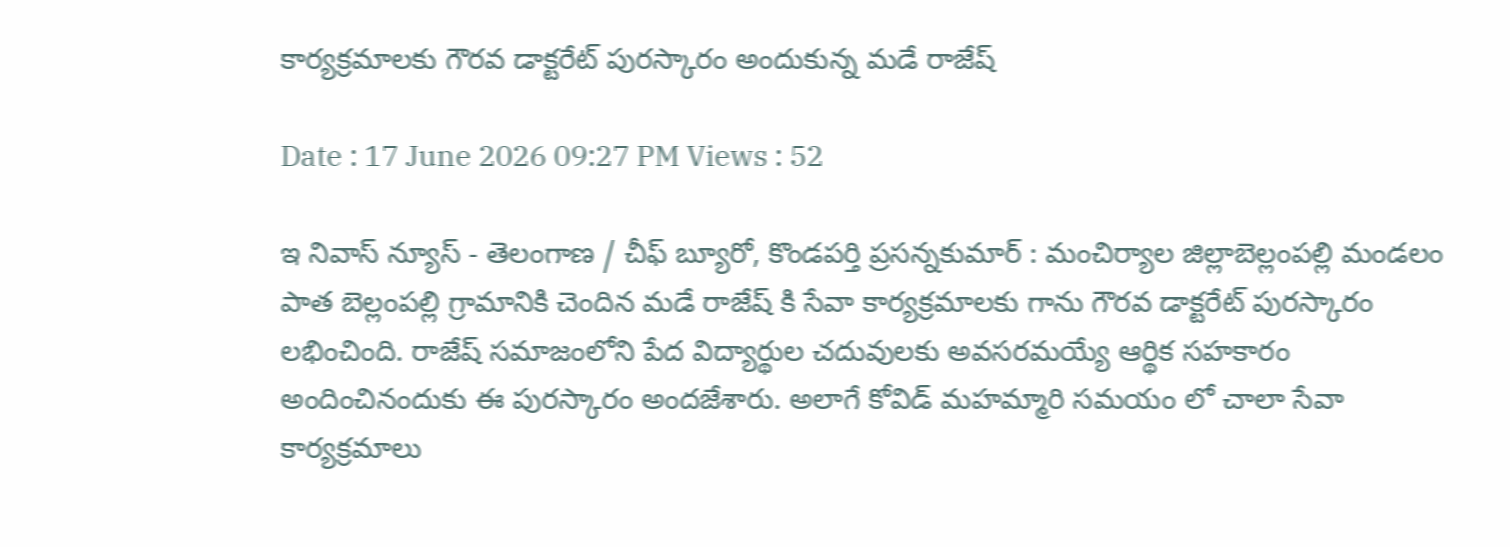కార్యక్రమాలకు గౌరవ డాక్టరేట్ పురస్కారం అందుకున్న మడే రాజేష్

Date : 17 June 2026 09:27 PM Views : 52

ఇ నివాస్ న్యూస్ - తెలంగాణ / చీఫ్ బ్యూరో, కొండపర్తి ప్రసన్నకుమార్ : మంచిర్యాల జిల్లాబెల్లంపల్లి మండలం పాత బెల్లంపల్లి గ్రామానికి చెందిన మడే రాజేష్ కి సేవా కార్యక్రమాలకు గాను గౌరవ డాక్టరేట్ పురస్కారం లభించింది. రాజేష్ సమాజంలోని పేద విద్యార్థుల చదువులకు అవసరమయ్యే ఆర్థిక సహకారం అందించినందుకు ఈ పురస్కారం అందజేశారు. అలాగే కోవిడ్ మహమ్మారి సమయం లో చాలా సేవా కార్యక్రమాలు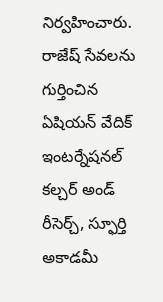నిర్వహించారు. రాజేష్ సేవలను గుర్తించిన ఏషియన్ వేదిక్ ఇంటర్నేషనల్ కల్చర్ అండ్ రీసెర్చ్, స్ఫూర్తి అకాడమీ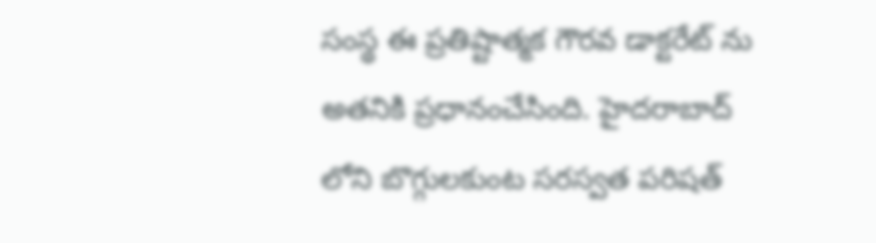సంస్థ ఈ ప్రతిష్టాత్మక గౌరవ డాక్టరేట్ ను అతనికి ప్రధానంచేసింది. హైదరాబాద్ లోని బొగ్గులకుంట సరస్వత పరిషత్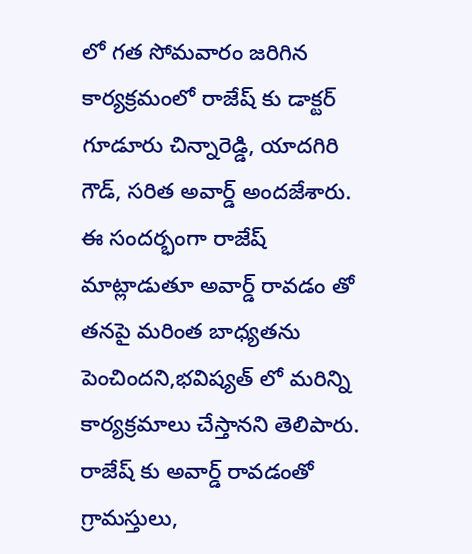లో గత సోమవారం జరిగిన కార్యక్రమంలో రాజేష్ కు డాక్టర్ గూడూరు చిన్నారెడ్డి, యాదగిరి గౌడ్, సరిత అవార్డ్ అందజేశారు. ఈ సందర్భంగా రాజేష్ మాట్లాడుతూ అవార్డ్ రావడం తో తనపై మరింత బాధ్యతను పెంచిందని,భవిష్యత్ లో మరిన్ని కార్యక్రమాలు చేస్తానని తెలిపారు. రాజేష్ కు అవార్డ్ రావడంతో గ్రామస్తులు,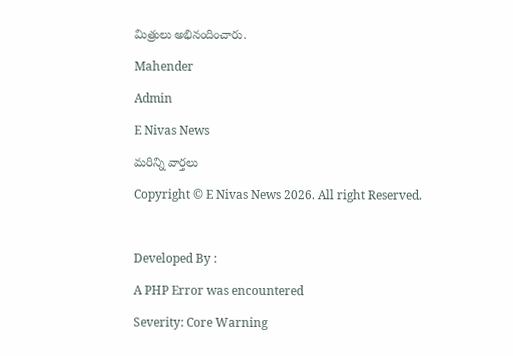మిత్రులు అభినందించారు.

Mahender

Admin

E Nivas News

మరిన్ని వార్తలు

Copyright © E Nivas News 2026. All right Reserved.



Developed By :

A PHP Error was encountered

Severity: Core Warning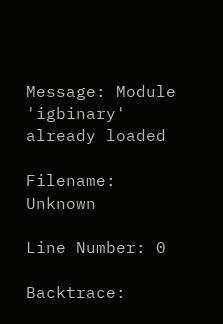Message: Module 'igbinary' already loaded

Filename: Unknown

Line Number: 0

Backtrace: